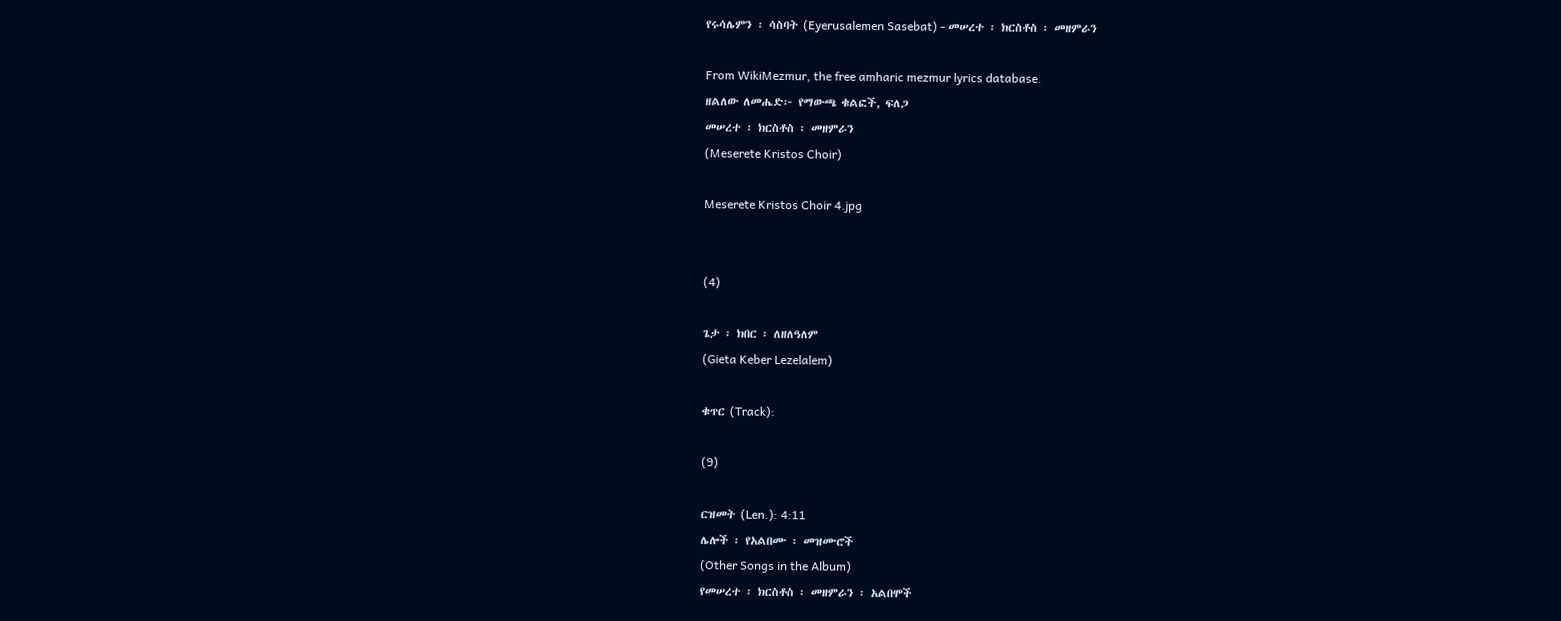የሩሳሌምን ፡ ሳስባት (Eyerusalemen Sasebat) - መሠረተ ፡ ክርስቶስ ፡ መዘምራን

From WikiMezmur, the free amharic mezmur lyrics database.
ዘልለው ለመሔድ፦ የማውጫ ቁልፎች, ፍለጋ
መሠረተ ፡ ክርስቶስ ፡ መዘምራን
(Meserete Kristos Choir)

Meserete Kristos Choir 4.jpg


(4)

ጌታ ፡ ክበር ፡ ለዘለዓለም
(Gieta Keber Lezelalem)

ቁጥር (Track):

(9)

ርዝመት (Len.): 4:11
ሌሎች ፡ የአልበሙ ፡ መዝሙሮች
(Other Songs in the Album)
የመሠረተ ፡ ክርስቶስ ፡ መዘምራን ፡ አልበሞች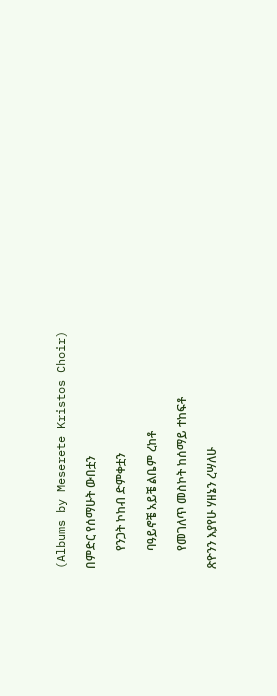(Albums by Meserete Kristos Choir)

በምድር የሰማሁት ውበቷን

      የንጋት ኮከብ ድምቀቷን

      ባዓይኖቼ አይቼ ልቤም ረከቶ

      የመገለጥ መስኮት ከሰማይ ተከፍቶ

ጽዮንን እያየሁ ሃዘኔን ረሣለሁ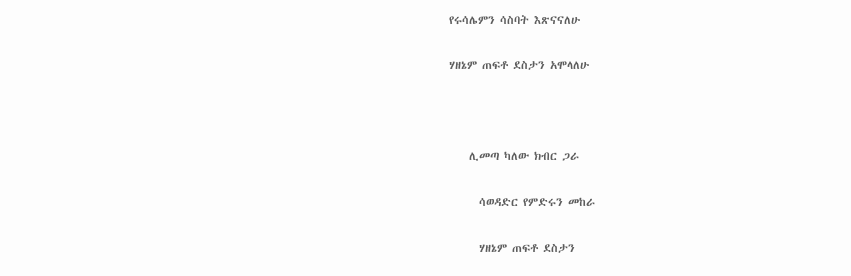የሩሳሌምን ሳስባት እጽናናለሁ

ሃዘኔም ጠፍቶ ደስታን አሞላለሁ



    ሊመጣ ካለው ክብር ጋራ

      ሳወዳድር የምድሩን መከራ

      ሃዘኔም ጠፍቶ ደስታን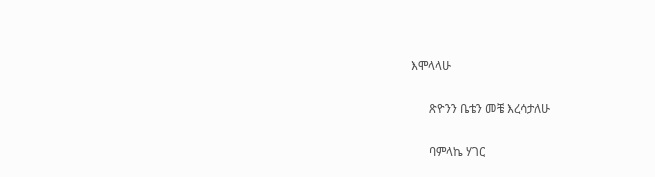እሞላላሁ

      ጽዮንን ቤቴን መቼ እረሳታለሁ

      ባምላኬ ሃገር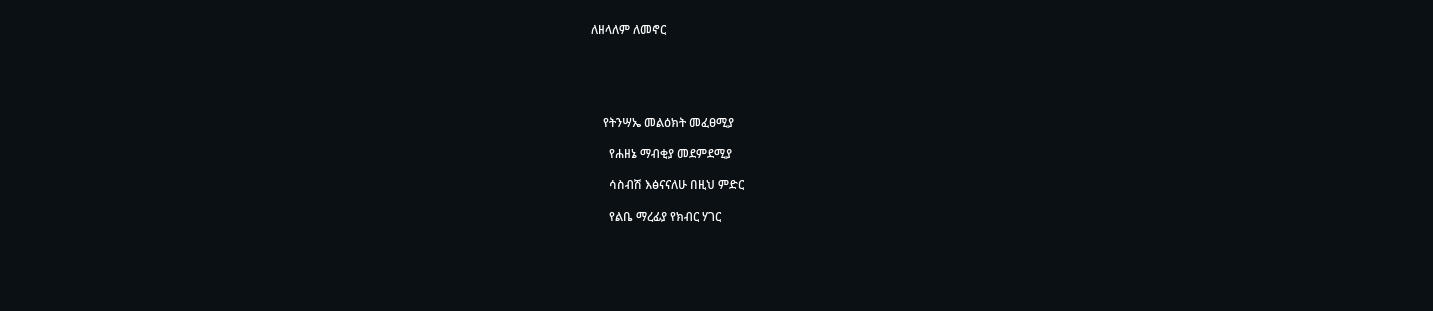ለዘላለም ለመኖር





    የትንሣኤ መልዕክት መፈፀሚያ

      የሐዘኔ ማብቂያ መደምደሚያ

      ሳስብሽ እፅናናለሁ በዚህ ምድር

      የልቤ ማረፊያ የክብር ሃገር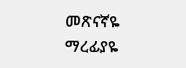መጽናኛዬ ማረፊያዬ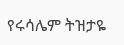የሩሳሌም ትዝታዬ